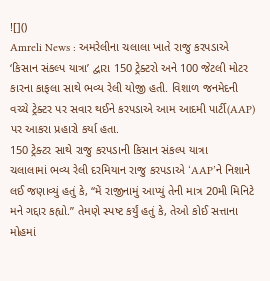![]()
Amreli News : અમરેલીના ચલાલા ખાતે રાજુ કરપડાએ ‘કિસાન સંકલ્પ યાત્રા’ દ્વારા 150 ટ્રેક્ટરો અને 100 જેટલી મોટર કારના કાફલા સાથે ભવ્ય રેલી યોજી હતી. વિશાળ જનમેદની વચ્ચે ટ્રેક્ટર પર સવાર થઈને કરપડાએ આમ આદમી પાર્ટી(AAP) પર આકરા પ્રહારો કર્યા હતા.
150 ટ્રેક્ટર સાથે રાજુ કરપડાની કિસાન સંકલ્પ યાત્રા
ચલાલામાં ભવ્ય રેલી દરમિયાન રાજુ કરપડાએ ‘AAP’ને નિશાને લઈ જણાવ્યું હતું કે, “મેં રાજીનામું આપ્યું તેની માત્ર 20મી મિનિટે મને ગદ્દાર કહ્યો.” તેમણે સ્પષ્ટ કર્યું હતું કે, તેઓ કોઈ સત્તાના મોહમાં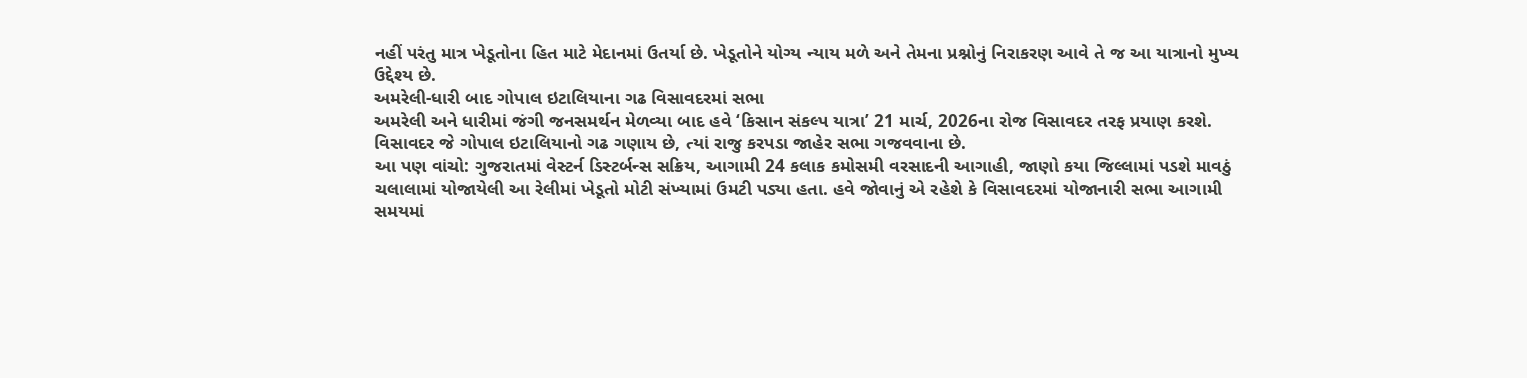નહીં પરંતુ માત્ર ખેડૂતોના હિત માટે મેદાનમાં ઉતર્યા છે. ખેડૂતોને યોગ્ય ન્યાય મળે અને તેમના પ્રશ્નોનું નિરાકરણ આવે તે જ આ યાત્રાનો મુખ્ય ઉદ્દેશ્ય છે.
અમરેલી-ધારી બાદ ગોપાલ ઇટાલિયાના ગઢ વિસાવદરમાં સભા
અમરેલી અને ધારીમાં જંગી જનસમર્થન મેળવ્યા બાદ હવે ‘કિસાન સંકલ્પ યાત્રા’ 21 માર્ચ, 2026ના રોજ વિસાવદર તરફ પ્રયાણ કરશે. વિસાવદર જે ગોપાલ ઇટાલિયાનો ગઢ ગણાય છે, ત્યાં રાજુ કરપડા જાહેર સભા ગજવવાના છે.
આ પણ વાંચો: ગુજરાતમાં વેસ્ટર્ન ડિસ્ટર્બન્સ સક્રિય, આગામી 24 કલાક કમોસમી વરસાદની આગાહી, જાણો કયા જિલ્લામાં પડશે માવઠું
ચલાલામાં યોજાયેલી આ રેલીમાં ખેડૂતો મોટી સંખ્યામાં ઉમટી પડ્યા હતા. હવે જોવાનું એ રહેશે કે વિસાવદરમાં યોજાનારી સભા આગામી સમયમાં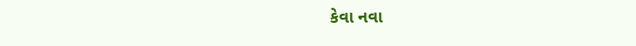કેવા નવા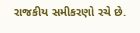રાજકીય સમીકરણો રચે છે.